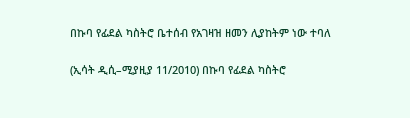በኩባ የፊደል ካስትሮ ቤተሰብ የአገዛዝ ዘመን ሊያከትም ነው ተባለ

(ኢሳት ዲሲ–ሚያዚያ 11/2010) በኩባ የፊደል ካስትሮ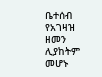ቤተሰብ የአገዛዝ ዘመን ሊያከትም መሆኑ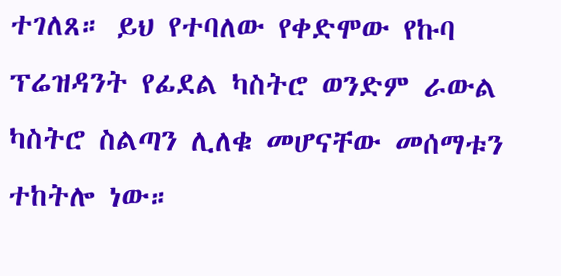ተገለጸ። ይህ የተባለው የቀድሞው የኩባ ፕሬዝዳንት የፊደል ካስትሮ ወንድም ራውል ካስትሮ ስልጣን ሊለቁ መሆናቸው መሰማቱን ተከትሎ ነው።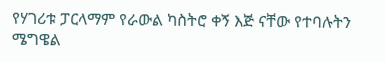የሃገሪቱ ፓርላማም የራውል ካስትሮ ቀኝ እጅ ናቸው የተባሉትን ሜግዌል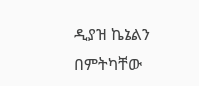ዲያዝ ኬኔልን በምትካቸው